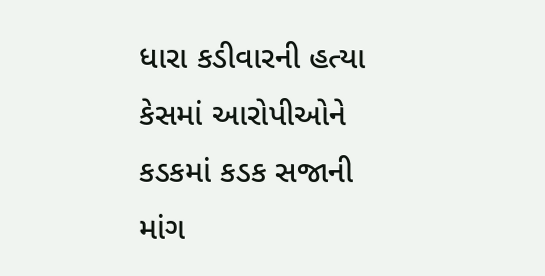ધારા કડીવારની હત્યા કેસમાં આરોપીઓને કડકમાં કડક સજાની માંગ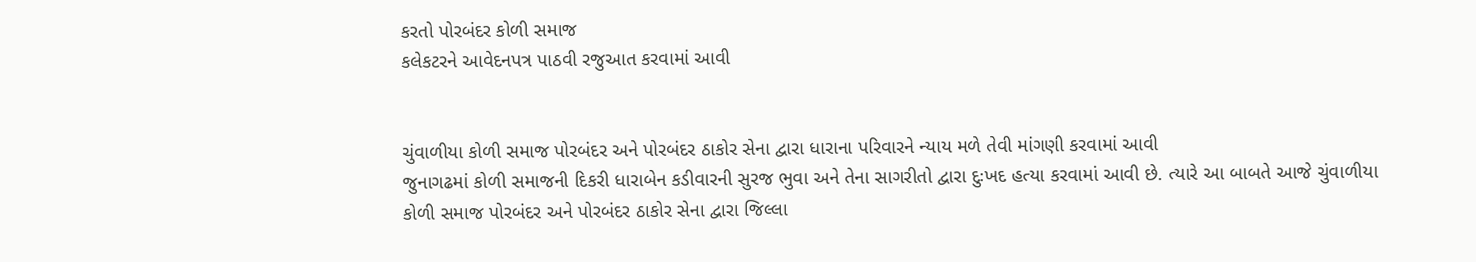કરતો પોરબંદર કોળી સમાજ
કલેકટરને આવેદનપત્ર પાઠવી રજુઆત કરવામાં આવી


ચુંવાળીયા કોળી સમાજ પોરબંદર અને પોરબંદર ઠાકોર સેના દ્વારા ધારાના પરિવારને ન્યાય મળે તેવી માંગણી કરવામાં આવી
જુનાગઢમાં કોળી સમાજની દિકરી ધારાબેન કડીવારની સુરજ ભુવા અને તેના સાગરીતો દ્વારા દુઃખદ હત્યા કરવામાં આવી છે. ત્યારે આ બાબતે આજે ચુંવાળીયા કોળી સમાજ પોરબંદર અને પોરબંદર ઠાકોર સેના દ્વારા જિલ્લા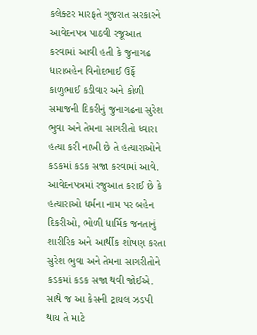કલેક્ટર મારફતે ગુજરાત સરકારને આવેદનપત્ર પાઠવી રજૂઆત કરવામાં આવી હતી કે જુનાગઢ ધારાબહેન વિનોદભાઈ ઉર્ફે કાળુભાઈ કડીવાર અને કોળી સમાજની દિકરીનું જુનાગઢના સુરેશ ભુવા અને તેમના સાગરીતો ધ્વારા હત્યા કરી નાખી છે તે હત્યારાઓને કડકમાં કડક સજા કરવામાં આવે. આવેદનપત્રમાં રજુઆત કરાઈ છે કે હત્યારાઓ ધર્મના નામ પર બહેન દિકરીઓ, ભોળી ધાર્મિક જનતાનું શારીરિક અને આર્થીક શોષણ કરતા સુરેશ ભુવા અને તેમના સાગરીતોને કડકમાં કડક સજા થવી જોઈએ. સાથે જ આ કેસની ટ્રાયલ ઝડપી થાય તે માટે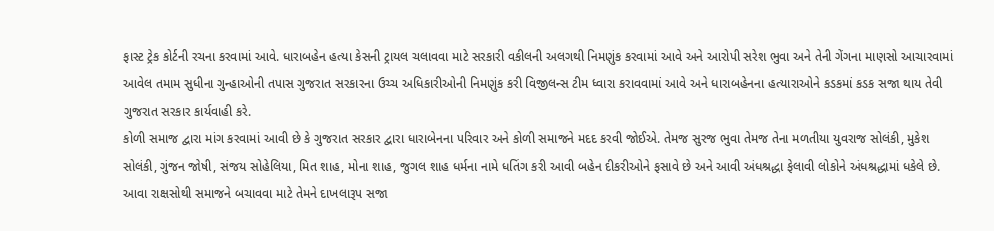ફાસ્ટ ટ્રેક કોર્ટની રચના કરવામાં આવે. ધારાબહેન હત્યા કેસની ટ્રાયલ ચલાવવા માટે સરકારી વકીલની અલગથી નિમણુંક કરવામાં આવે અને આરોપી સરેશ ભુવા અને તેની ગેંગના માણસો આચારવામાં આવેલ તમામ સુધીના ગુન્હાઓની તપાસ ગુજરાત સરકારના ઉચ્ચ અધિકારીઓની નિમણુંક કરી વિજીલન્સ ટીમ ધ્વારા કરાવવામાં આવે અને ધારાબહેનના હત્યારાઓને કડકમાં કડક સજા થાય તેવી ગુજરાત સરકાર કાર્યવાહી કરે.
કોળી સમાજ દ્વારા માંગ કરવામાં આવી છે કે ગુજરાત સરકાર દ્વારા ધારાબેનના પરિવાર અને કોળી સમાજને મદદ કરવી જોઈએ. તેમજ સુરજ ભુવા તેમજ તેના મળતીયા યુવરાજ સોલંકી, મુકેશ સોલંકી, ગુંજન જોષી, સંજય સોહેલિયા, મિત શાહ, મોના શાહ, જુગલ શાહ ધર્મના નામે ધતિંગ કરી આવી બહેન દીકરીઓને ફસાવે છે અને આવી અંધશ્રદ્ધા ફેલાવી લોકોને અંધશ્રદ્ધામાં ધકેલે છે. આવા રાક્ષસોથી સમાજને બચાવવા માટે તેમને દાખલારૂપ સજા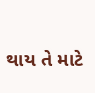થાય તે માટે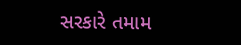સરકારે તમામ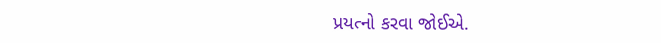પ્રયત્નો કરવા જોઈએ.